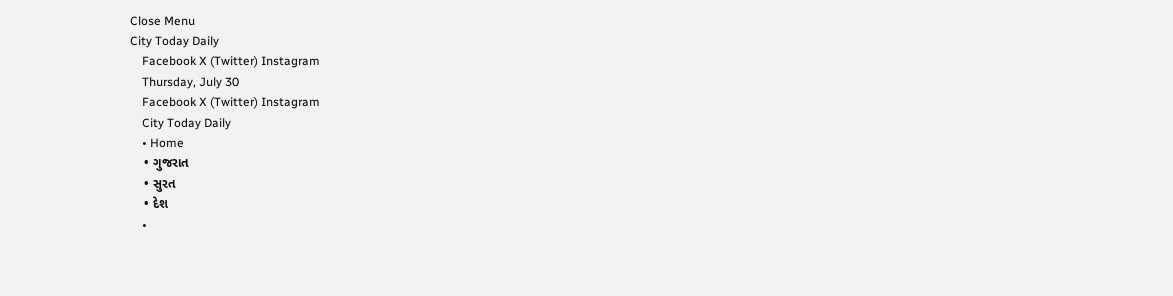Close Menu
City Today Daily
    Facebook X (Twitter) Instagram
    Thursday, July 30
    Facebook X (Twitter) Instagram
    City Today Daily
    • Home
    • ગુજરાત
    • સુરત
    • દેશ
    •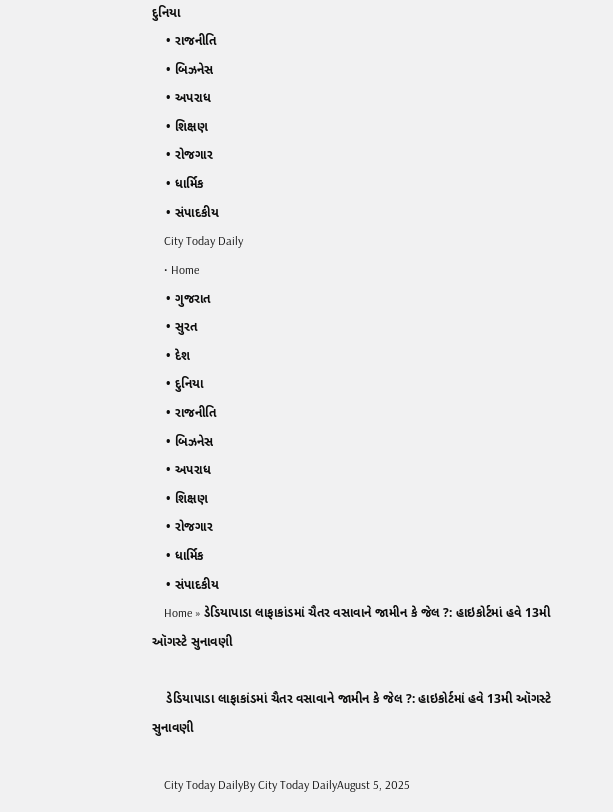દુનિયા
    • રાજનીતિ
    • બિઝનેસ
    • અપરાધ
    • શિક્ષણ
    • રોજગાર
    • ધાર્મિક
    • સંપાદકીય
    City Today Daily
    • Home
    • ગુજરાત
    • સુરત
    • દેશ
    • દુનિયા
    • રાજનીતિ
    • બિઝનેસ
    • અપરાધ
    • શિક્ષણ
    • રોજગાર
    • ધાર્મિક
    • સંપાદકીય
    Home » ડેડિયાપાડા લાફાકાંડમાં ચૈતર વસાવાને જામીન કે જેલ ?: હાઇકોર્ટમાં હવે 13મી ઑગસ્ટે સુનાવણી

    ડેડિયાપાડા લાફાકાંડમાં ચૈતર વસાવાને જામીન કે જેલ ?: હાઇકોર્ટમાં હવે 13મી ઑગસ્ટે સુનાવણી

    City Today DailyBy City Today DailyAugust 5, 2025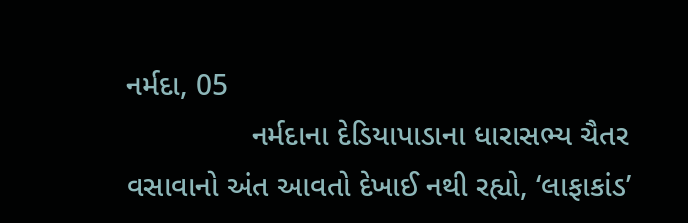નર્મદા, 05
               નર્મદાના દેડિયાપાડાના ધારાસભ્ય ચૈતર વસાવાનો અંત આવતો દેખાઈ નથી રહ્યો, ‘લાફાકાંડ’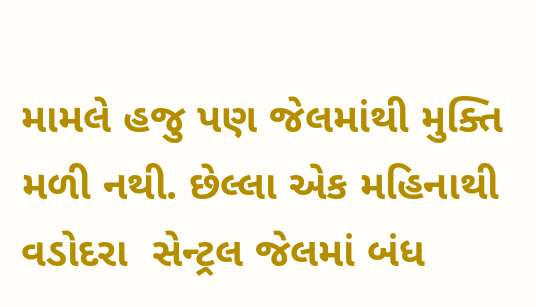મામલે હજુ પણ જેલમાંથી મુક્તિ મળી નથી. છેલ્લા એક મહિનાથી વડોદરા  સેન્ટ્રલ જેલમાં બંધ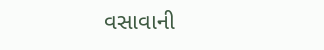વસાવાની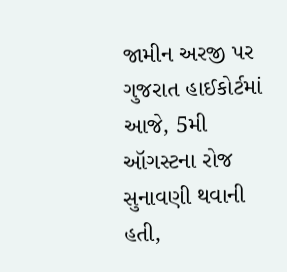જામીન અરજી પર ગુજરાત હાઈકોર્ટમાં આજે, 5મી ઑગસ્ટના રોજ સુનાવણી થવાની હતી,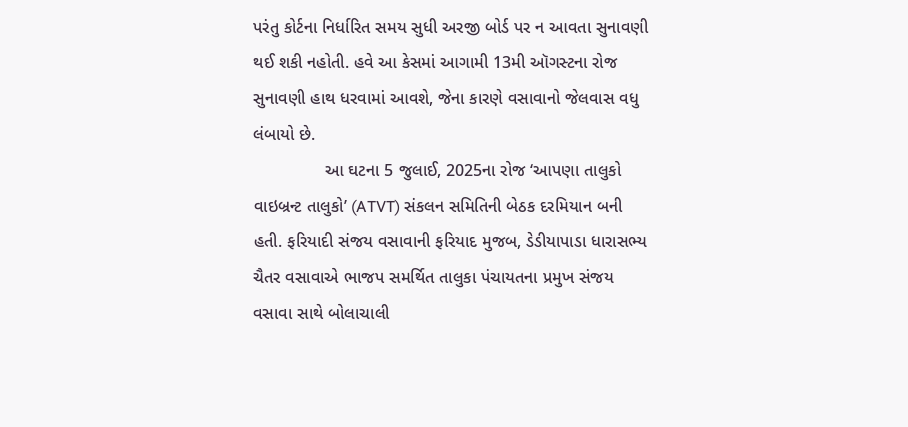પરંતુ કોર્ટના નિર્ધારિત સમય સુધી અરજી બોર્ડ પર ન આવતા સુનાવણી થઈ શકી નહોતી. હવે આ કેસમાં આગામી 13મી ઑગસ્ટના રોજ સુનાવણી હાથ ધરવામાં આવશે, જેના કારણે વસાવાનો જેલવાસ વધુ લંબાયો છે.
               આ ઘટના 5 જુલાઈ, 2025ના રોજ ‘આપણા તાલુકો વાઇબ્રન્ટ તાલુકો’ (ATVT) સંકલન સમિતિની બેઠક દરમિયાન બની હતી. ફરિયાદી સંજય વસાવાની ફરિયાદ મુજબ, ડેડીયાપાડા ધારાસભ્ય ચૈતર વસાવાએ ભાજપ સમર્થિત તાલુકા પંચાયતના પ્રમુખ સંજય વસાવા સાથે બોલાચાલી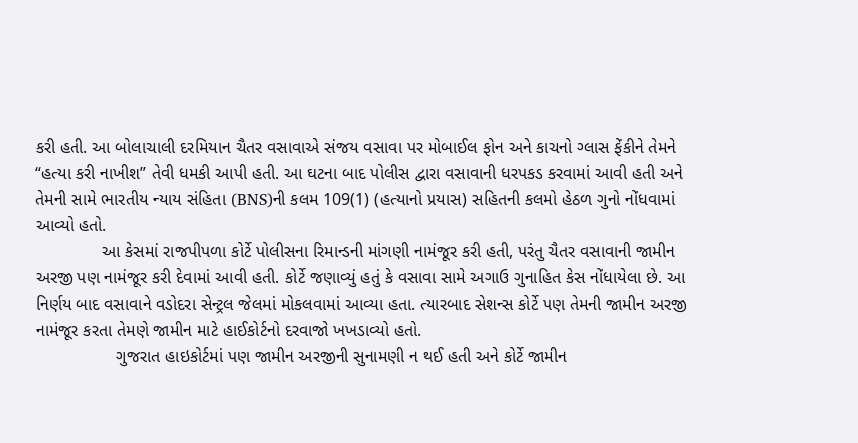કરી હતી. આ બોલાચાલી દરમિયાન ચૈતર વસાવાએ સંજય વસાવા પર મોબાઈલ ફોન અને કાચનો ગ્લાસ ફેંકીને તેમને “હત્યા કરી નાખીશ” તેવી ધમકી આપી હતી. આ ઘટના બાદ પોલીસ દ્વારા વસાવાની ધરપકડ કરવામાં આવી હતી અને તેમની સામે ભારતીય ન્યાય સંહિતા (BNS)ની કલમ 109(1) (હત્યાનો પ્રયાસ) સહિતની કલમો હેઠળ ગુનો નોંધવામાં આવ્યો હતો.
              આ કેસમાં રાજપીપળા કોર્ટે પોલીસના રિમાન્ડની માંગણી નામંજૂર કરી હતી, પરંતુ ચૈતર વસાવાની જામીન અરજી પણ નામંજૂર કરી દેવામાં આવી હતી. કોર્ટે જણાવ્યું હતું કે વસાવા સામે અગાઉ ગુનાહિત કેસ નોંધાયેલા છે. આ નિર્ણય બાદ વસાવાને વડોદરા સેન્ટ્રલ જેલમાં મોકલવામાં આવ્યા હતા. ત્યારબાદ સેશન્સ કોર્ટે પણ તેમની જામીન અરજી નામંજૂર કરતા તેમણે જામીન માટે હાઈકોર્ટનો દરવાજો ખખડાવ્યો હતો.
                 ગુજરાત હાઇકોર્ટમાં પણ જામીન અરજીની સુનામણી ન થઈ હતી અને કોર્ટે જામીન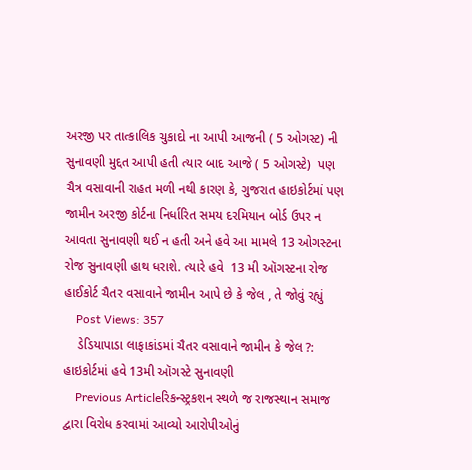અરજી પર તાત્કાલિક ચુકાદો ના આપી આજની ( 5 ઓગસ્ટ) ની સુનાવણી મુદ્દત આપી હતી ત્યાર બાદ આજે ( 5 ઓગસ્ટે)  પણ ચૈત્ર વસાવાની રાહત મળી નથી કારણ કે, ગુજરાત હાઇકોર્ટમાં પણ જામીન અરજી કોર્ટના નિર્ધારિત સમય દરમિયાન બોર્ડ ઉપર ન આવતા સુનાવણી થઈ ન હતી અને હવે આ મામલે 13 ઓગસ્ટના રોજ સુનાવણી હાથ ધરાશે. ત્યારે હવે  13 મી ઑગસ્ટના રોજ હાઈકોર્ટ ચૈતર વસાવાને જામીન આપે છે કે જેલ , તે જોવું રહ્યું
    Post Views: 357
    ડેડિયાપાડા લાફાકાંડમાં ચૈતર વસાવાને જામીન કે જેલ ?: હાઇકોર્ટમાં હવે 13મી ઑગસ્ટે સુનાવણી
    Previous Articleરિકન્સ્ટ્રકશન સ્થળે જ રાજસ્થાન સમાજ દ્વારા વિરોધ કરવામાં આવ્યો આરોપીઓનું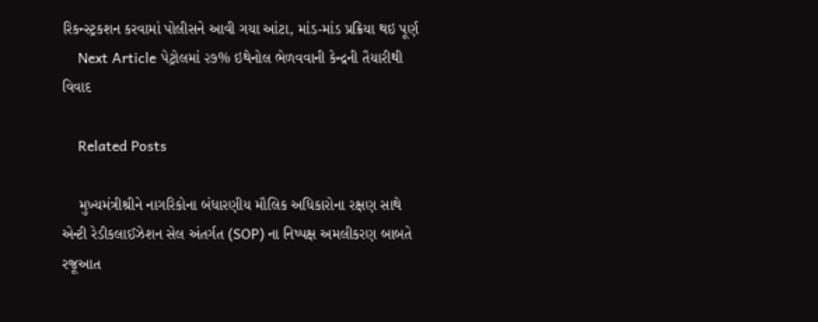રિકન્સ્ટ્રકશન કરવામાં પોલીસને આવી ગયા આંટા, માંડ-માંડ પ્રક્રિયા થઇ પૂર્ણ
    Next Article પેટ્રોલમાં ૨૭% ઇથેનોલ ભેળવવાની કેન્દ્રની તૈયારીથી વિવાદ

    Related Posts

    મુખ્યમંત્રીશ્રીને નાગરિકોના બંધારણીય મૌલિક અધિકારોના રક્ષણ સાથે એન્ટી રેડીકલાઈઝેશન સેલ અંતર્ગત (SOP) ના નિષ્પક્ષ અમલીકરણ બાબતે રજૂઆત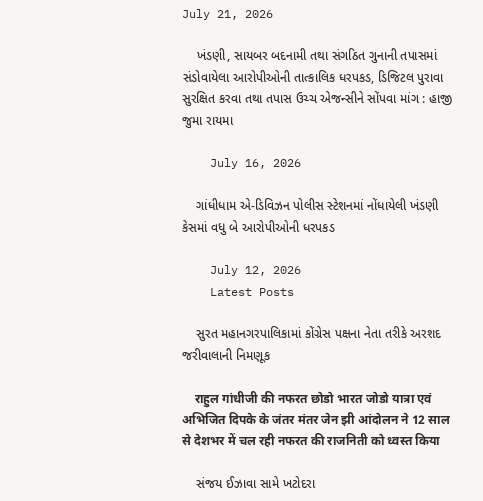July 21, 2026

    ખંડણી, સાયબર બદનામી તથા સંગઠિત ગુનાની તપાસમાં સંડોવાયેલા આરોપીઓની તાત્કાલિક ધરપકડ, ડિજિટલ પુરાવા સુરક્ષિત કરવા તથા તપાસ ઉચ્ચ એજન્સીને સોંપવા માંગ : હાજી જુમા રાયમા

    July 16, 2026

    ગાંધીધામ એ-ડિવિઝન પોલીસ સ્ટેશનમાં નોંધાયેલી ખંડણી કેસમાં વધુ બે આરોપીઓની ધરપકડ

    July 12, 2026
    Latest Posts

    સુરત મહાનગરપાલિકામાં કોંગ્રેસ પક્ષના નેતા તરીકે અરશદ જરીવાલાની નિમણૂક

    राहुल गांधीजी की नफरत छोडो भारत जोडो यात्रा एवं अभिजित दिपके के जंतर मंतर जेन झी आंदोलन ने 12 साल से देशभर में चल रही नफरत की राजनिती को ध्वस्त किया

    સંજય ઈઝાવા સામે ખટોદરા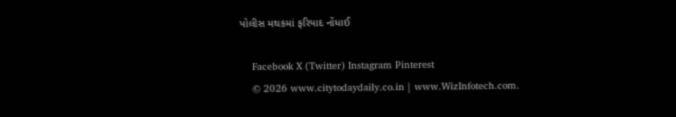પોલીસ મથકમાં ફરિયાદ નોંધાઈ

    Facebook X (Twitter) Instagram Pinterest
    © 2026 www.citytodaydaily.co.in | www.WizInfotech.com.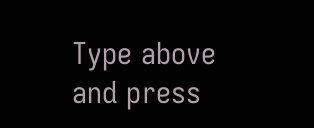Type above and press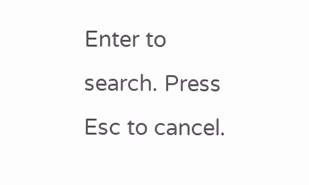Enter to search. Press Esc to cancel.